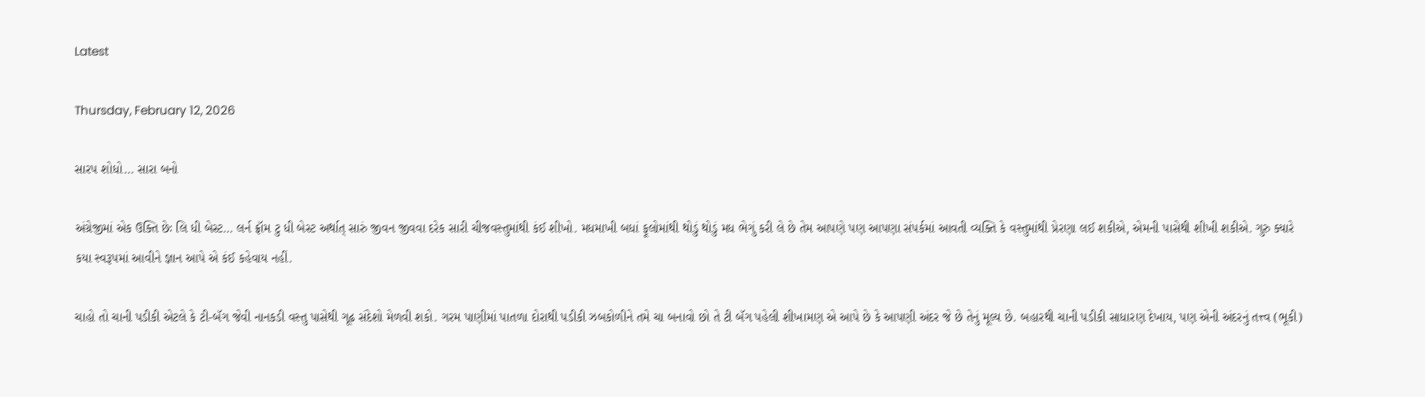Latest

Thursday, February 12, 2026

સારપ શોધો… સારા બનો

અંગ્રેજીમાં એક ઉક્તિ છેઃ લિ ધી બેસ્ટ… લર્ન ફ્રૉમ ટુ ધી બેસ્ટ અર્થાત્ સારું જીવન જીવવા દરેક સારી ચીજવસ્તુમાંથી કંઈ શીખો. મધમાખી બધાં ફૂલોમાંથી થોડું થોડું મધ ભેગું કરી લે છે તેમ આપણે પણ આપણા સંપર્કમાં આવતી વ્યક્તિ કે વસ્તુમાંથી પ્રેરણા લઈ શકીએ, એમની પાસેથી શીખી શકીએ. ગુરુ ક્યારે કયા સ્વરૂપમાં આવીને જ્ઞાન આપે એ કંઈ કહેવાય નહીં.

ચાહો તો ચાની પડીકી એટલે કે ટી-બૅગ જેવી નાનકડી વસ્તુ પાસેથી ગૂઢ સંદેશો મેળવી શકો. ગરમ પાણીમાં પાતળા દોરાથી પડીકી ઝબકોળીને તમે ચા બનાવો છો તે ટી બૅગ પહેલી શીખામણ એ આપે છે કે આપણી અંદર જે છે તેનું મૂલ્ય છે. બહારથી ચાની પડીકી સાધારણ દેખાય, પણ એની અંદરનું તત્ત્વ (ભૂકી)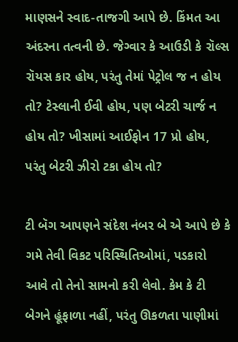માણસને સ્વાદ-તાજગી આપે છે. કિંમત આ અંદરના તત્વની છે. જેગ્વાર કે આઉડી કે રૉલ્સ રૉયસ કાર હોય, પરંતુ તેમાં પેટ્રોલ જ ન હોય તો? ટેસ્લાની ઈવી હોય, પણ બેટરી ચાર્જ ન હોય તો? ખીસામાં આઈફોન 17 પ્રો હોય, પરંતુ બેટરી ઝીરો ટકા હોય તો?

ટી બૅગ આપણને સંદેશ નંબર બે એ આપે છે કે ગમે તેવી વિકટ પરિસ્થિતિઓમાં, પડકારો આવે તો તેનો સામનો કરી લેવો. કેમ કે ટી બેગને હૂંફાળા નહીં, પરંતુ ઊકળતા પાણીમાં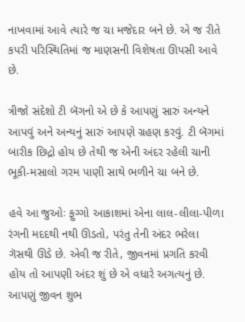નાખવામાં આવે ત્યારે જ ચા મજેદાર બને છે. એ જ રીતે કપરી પરિસ્થિતિમાં જ માણસની વિશેષતા ઊપસી આવે છે.

ત્રીજો સંદેશો ટી બૅગનો એ છે કે આપણું સારું અન્યને આપવું અને અન્યનું સારું આપણે ગ્રહણ કરવું. ટી બૅગમાં બારીક છિદ્રો હોય છે તેથી જ એની અંદર રહેલી ચાની ભૂકી-મસાલો ગરમ પાણી સાથે ભળીને ચા બને છે.

હવે આ જુઓઃ ફુગ્ગો આકાશમાં એના લાલ-લીલા-પીળા રંગની મદદથી નથી ઊડતો, પરંતુ તેની અંદર ભરેલા ગૅસથી ઊડે છે. એવી જ રીતે, જીવનમાં પ્રગતિ કરવી હોય તો આપણી અંદર શું છે એ વધારે અગત્યનું છે. આપણું જીવન શુભ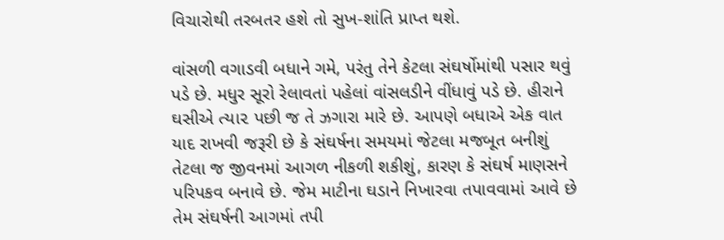વિચારોથી તરબતર હશે તો સુખ-શાંતિ પ્રાપ્ત થશે.

વાંસળી વગાડવી બધાને ગમે, પરંતુ તેને કેટલા સંઘર્ષોમાંથી પસાર થવું પડે છે. મધુર સૂરો રેલાવતાં પહેલાં વાંસલડીને વીંધાવું પડે છે. હીરાને ઘસીએ ત્યા૨ પછી જ તે ઝગારા મારે છે. આપણે બધાએ એક વાત યાદ રાખવી જરૂરી છે કે સંઘર્ષના સમયમાં જેટલા મજબૂત બનીશું તેટલા જ જીવનમાં આગળ નીકળી શકીશું, કારણ કે સંઘર્ષ માણસને પરિપકવ બનાવે છે. જેમ માટીના ઘડાને નિખારવા તપાવવામાં આવે છે તેમ સંઘર્ષની આગમાં તપી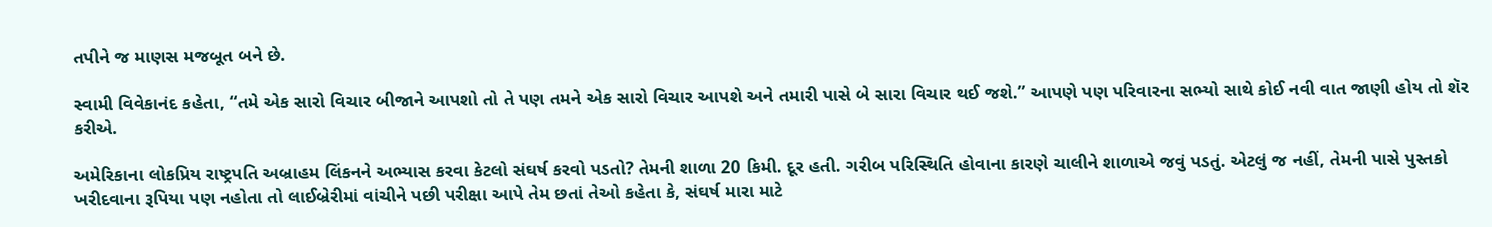તપીને જ માણસ મજબૂત બને છે.

સ્વામી વિવેકાનંદ કહેતા, “તમે એક સારો વિચાર બીજાને આપશો તો તે પણ તમને એક સારો વિચાર આપશે અને તમારી પાસે બે સારા વિચાર થઈ જશે.” આપણે પણ પરિવારના સભ્યો સાથે કોઈ નવી વાત જાણી હોય તો શૅર કરીએ.

અમેરિકાના લોકપ્રિય રાષ્ટ્રપતિ અબ્રાહમ લિંકનને અભ્યાસ કરવા કેટલો સંઘર્ષ કરવો પડતો? તેમની શાળા 20 કિમી. દૂર હતી. ગરીબ પરિસ્થિતિ હોવાના કારણે ચાલીને શાળાએ જવું પડતું. એટલું જ નહીં, તેમની પાસે પુસ્તકો ખરીદવાના રૂપિયા પણ નહોતા તો લાઈબ્રેરીમાં વાંચીને પછી પરીક્ષા આપે તેમ છતાં તેઓ કહેતા કે, સંઘર્ષ મારા માટે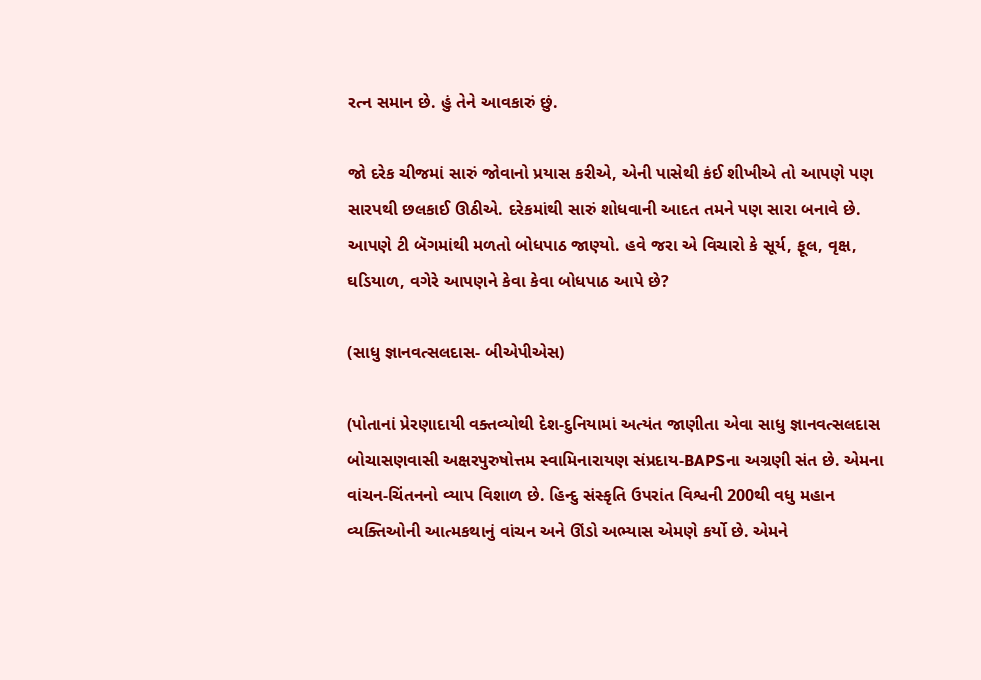રત્ન સમાન છે. હું તેને આવકારું છું.

જો દરેક ચીજમાં સારું જોવાનો પ્રયાસ કરીએ, એની પાસેથી કંઈ શીખીએ તો આપણે પણ સારપથી છલકાઈ ઊઠીએ. દરેકમાંથી સારું શોધવાની આદત તમને પણ સારા બનાવે છે. આપણે ટી બૅગમાંથી મળતો બોધપાઠ જાણ્યો. હવે જરા એ વિચારો કે સૂર્ય, ફૂલ, વૃક્ષ, ઘડિયાળ, વગેરે આપણને કેવા કેવા બોધપાઠ આપે છે?

(સાધુ જ્ઞાનવત્સલદાસ- બીએપીએસ)

(પોતાનાં પ્રેરણાદાયી વક્તવ્યોથી દેશ-દુનિયામાં અત્યંત જાણીતા એવા સાધુ જ્ઞાનવત્સલદાસ બોચાસણવાસી અક્ષરપુરુષોત્તમ સ્વામિનારાયણ સંપ્રદાય-BAPSના અગ્રણી સંત છે. એમના વાંચન-ચિંતનનો વ્યાપ વિશાળ છે. હિન્દુ સંસ્કૃતિ ઉપરાંત વિશ્વની 200થી વધુ મહાન વ્યક્તિઓની આત્મકથાનું વાંચન અને ઊંડો અભ્યાસ એમણે કર્યો છે. એમને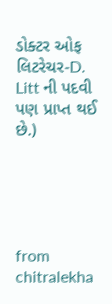ડોક્ટર ઓફ લિટરેચર-D. Litt ની પદવી પણ પ્રાપ્ત થઈ છે.)





from chitralekha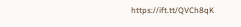https://ift.tt/QVCh8qK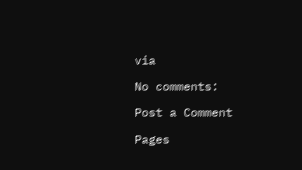via

No comments:

Post a Comment

Pages